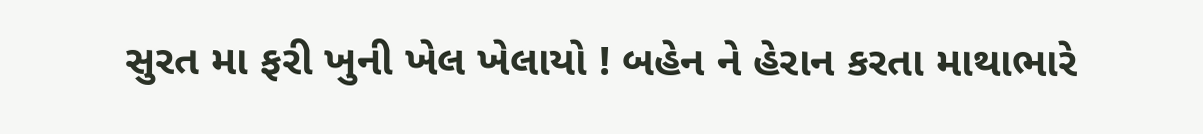સુરત મા ફરી ખુની ખેલ ખેલાયો ! બહેન ને હેરાન કરતા માથાભારે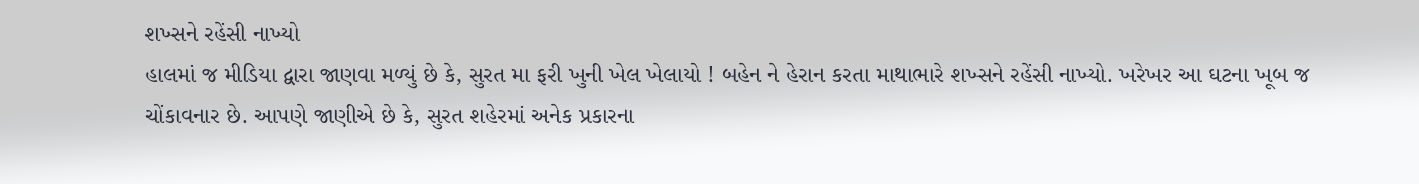શખ્સને રહેંસી નાખ્યો
હાલમાં જ મીડિયા દ્વારા જાણવા મળ્યું છે કે, સુરત મા ફરી ખુની ખેલ ખેલાયો ! બહેન ને હેરાન કરતા માથાભારે શખ્સને રહેંસી નાખ્યો. ખરેખર આ ઘટના ખૂબ જ ચોંકાવનાર છે. આપણે જાણીએ છે કે, સુરત શહેરમાં અનેક પ્રકારના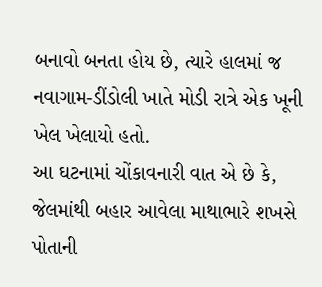બનાવો બનતા હોય છે, ત્યારે હાલમાં જ નવાગામ-ડીંડોલી ખાતે મોડી રાત્રે એક ખૂની ખેલ ખેલાયો હતો.
આ ઘટનામાં ચોંકાવનારી વાત એ છે કે, જેલમાંથી બહાર આવેલા માથાભારે શખસે પોતાની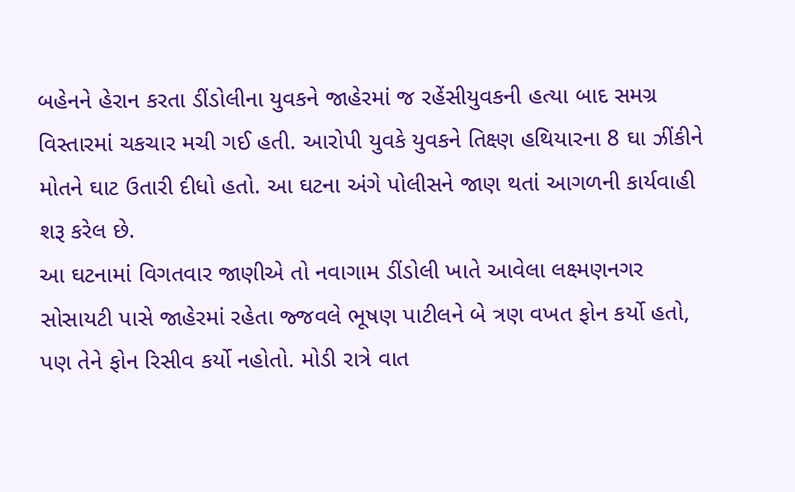બહેનને હેરાન કરતા ડીંડોલીના યુવકને જાહેરમાં જ રહેંસીયુવકની હત્યા બાદ સમગ્ર વિસ્તારમાં ચકચાર મચી ગઈ હતી. આરોપી યુવકે યુવકને તિક્ષ્ણ હથિયારના 8 ઘા ઝીંકીને મોતને ઘાટ ઉતારી દીધો હતો. આ ઘટના અંગે પોલીસને જાણ થતાં આગળની કાર્યવાહી શરૂ કરેલ છે.
આ ઘટનામાં વિગતવાર જાણીએ તો નવાગામ ડીંડોલી ખાતે આવેલા લક્ષ્મણનગર સોસાયટી પાસે જાહેરમાં રહેતા જ્જવલે ભૂષણ પાટીલને બે ત્રણ વખત ફોન કર્યો હતો, પણ તેને ફોન રિસીવ કર્યો નહોતો. મોડી રાત્રે વાત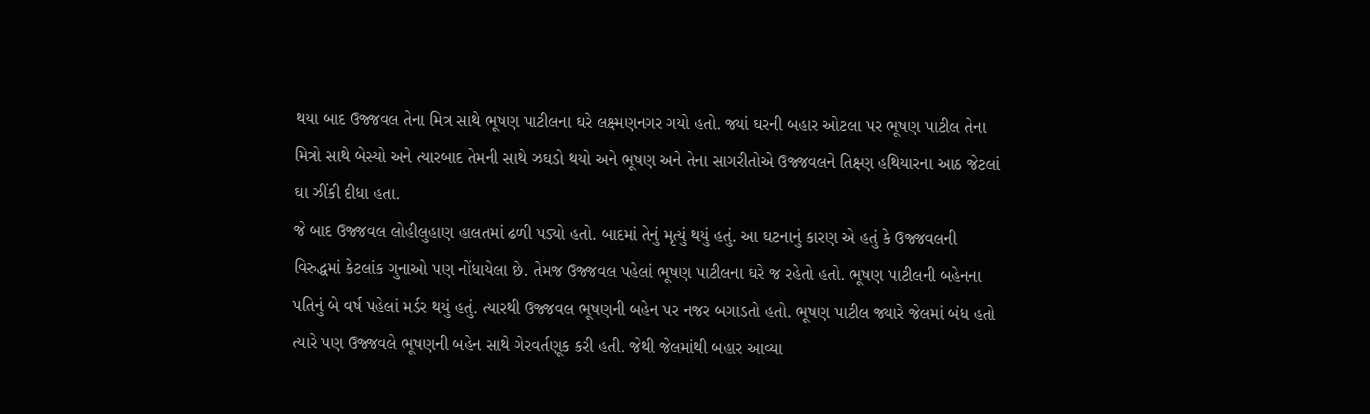થયા બાદ ઉજ્જવલ તેના મિત્ર સાથે ભૂષણ પાટીલના ઘરે લક્ષ્મણનગર ગયો હતો. જ્યાં ઘરની બહાર ઓટલા પર ભૂષણ પાટીલ તેના મિત્રો સાથે બેસ્યો અને ત્યારબાદ તેમની સાથે ઝઘડો થયો અને ભૂષણ અને તેના સાગરીતોએ ઉજ્જવલને તિક્ષ્ણ હથિયારના આઠ જેટલાં ઘા ઝીંકી દીધા હતા.
જે બાદ ઉજ્જવલ લોહીલુહાણ હાલતમાં ઢળી પડ્યો હતો. બાદમાં તેનું મૃત્યું થયું હતું. આ ઘટનાનું કારણ એ હતું કે ઉજ્જવલની વિરુદ્ધમાં કેટલાંક ગુનાઓ પણ નોંધાયેલા છે. તેમજ ઉજ્જવલ પહેલાં ભૂષણ પાટીલના ઘરે જ રહેતો હતો. ભૂષણ પાટીલની બહેનના પતિનું બે વર્ષ પહેલાં મર્ડર થયું હતું. ત્યારથી ઉજ્જવલ ભૂષણની બહેન પર નજર બગાડતો હતો. ભૂષણ પાટીલ જ્યારે જેલમાં બંધ હતો ત્યારે પણ ઉજ્જવલે ભૂષણની બહેન સાથે ગેરવર્તણૂક કરી હતી. જેથી જેલમાંથી બહાર આવ્યા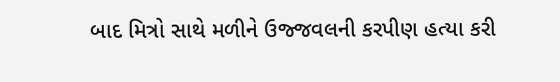બાદ મિત્રો સાથે મળીને ઉજ્જવલની કરપીણ હત્યા કરી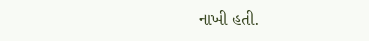નાખી હતી.